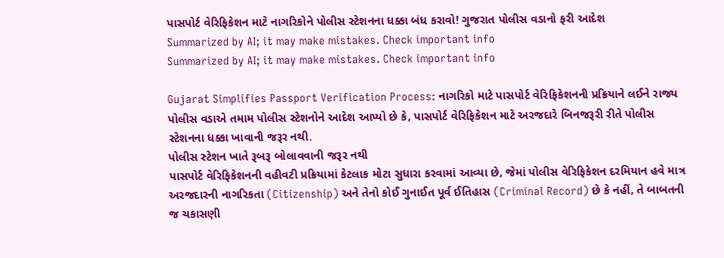પાસપોર્ટ વેરિફિકેશન માટે નાગરિકોને પોલીસ સ્ટેશનના ધક્કા બંધ કરાવો! ગુજરાત પોલીસ વડાનો ફરી આદેશ
Summarized by AI; it may make mistakes. Check important info
Summarized by AI; it may make mistakes. Check important info

Gujarat Simplifies Passport Verification Process: નાગરિકો માટે પાસપોર્ટ વેરિફિકેશનની પ્રક્રિયાને લઈને રાજ્ય પોલીસ વડાએ તમામ પોલીસ સ્ટેશનોને આદેશ આપ્યો છે કે, પાસપોર્ટ વેરિફિકેશન માટે અરજદારે બિનજરૂરી રીતે પોલીસ સ્ટેશનના ધક્કા ખાવાની જરૂર નથી.
પોલીસ સ્ટેશન ખાતે રૂબરૂ બોલાવવાની જરૂર નથી
પાસપોર્ટ વેરિફિકેશનની વહીવટી પ્રક્રિયામાં કેટલાક મોટા સુધારા કરવામાં આવ્યા છે, જેમાં પોલીસ વેરિફિકેશન દરમિયાન હવે માત્ર અરજદારની નાગરિકતા (Citizenship) અને તેનો કોઈ ગુનાઈત પૂર્વ ઈતિહાસ (Criminal Record) છે કે નહીં, તે બાબતની જ ચકાસણી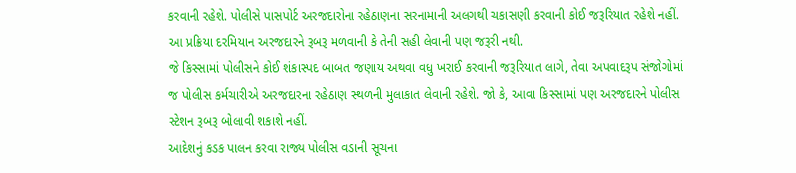કરવાની રહેશે. પોલીસે પાસપોર્ટ અરજદારોના રહેઠાણના સરનામાની અલગથી ચકાસણી કરવાની કોઈ જરૂરિયાત રહેશે નહીં. આ પ્રક્રિયા દરમિયાન અરજદારને રૂબરૂ મળવાની કે તેની સહી લેવાની પણ જરૂરી નથી.
જે કિસ્સામાં પોલીસને કોઈ શંકાસ્પદ બાબત જણાય અથવા વધુ ખરાઈ કરવાની જરૂરિયાત લાગે, તેવા અપવાદરૂપ સંજોગોમાં જ પોલીસ કર્મચારીએ અરજદારના રહેઠાણ સ્થળની મુલાકાત લેવાની રહેશે. જો કે, આવા કિસ્સામાં પણ અરજદારને પોલીસ સ્ટેશન રૂબરૂ બોલાવી શકાશે નહીં.
આદેશનું કડક પાલન કરવા રાજ્ય પોલીસ વડાની સૂચના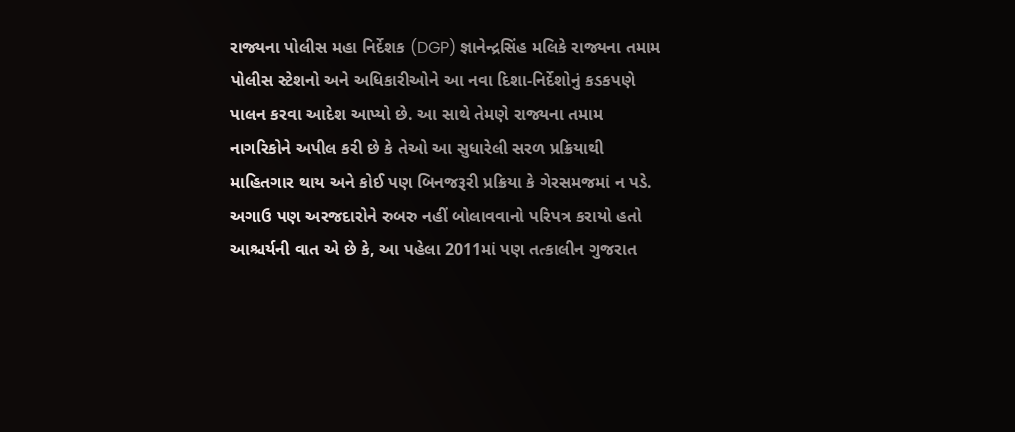રાજ્યના પોલીસ મહા નિર્દેશક (DGP) જ્ઞાનેન્દ્રસિંહ મલિકે રાજ્યના તમામ પોલીસ સ્ટેશનો અને અધિકારીઓને આ નવા દિશા-નિર્દેશોનું કડકપણે પાલન કરવા આદેશ આપ્યો છે. આ સાથે તેમણે રાજ્યના તમામ નાગરિકોને અપીલ કરી છે કે તેઓ આ સુધારેલી સરળ પ્રક્રિયાથી માહિતગાર થાય અને કોઈ પણ બિનજરૂરી પ્રક્રિયા કે ગેરસમજમાં ન પડે.
અગાઉ પણ અરજદારોને રુબરુ નહીં બોલાવવાનો પરિપત્ર કરાયો હતો
આશ્ચર્યની વાત એ છે કે, આ પહેલા 2011માં પણ તત્કાલીન ગુજરાત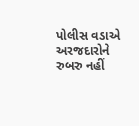પોલીસ વડાએ અરજદારોને રુબરુ નહીં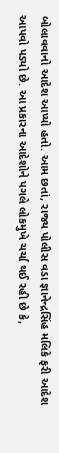બોલાવવાનો આદેશ આપ્યો હતો. આમ છતાં, રાજ્ય પોલીસ વડા જ્ઞાનેન્દ્રસિંહ મલિકે ફરી આદેશ આપવો પડ્યો છે. આ પ્રકારના આદેશોને પગલે લોકમુખે ચર્ચા થઈ રહી છે કે,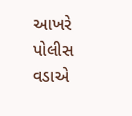આખરે પોલીસ વડાએ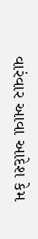વારંવાર આવા આદેશ કેમ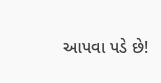આપવા પડે છે!